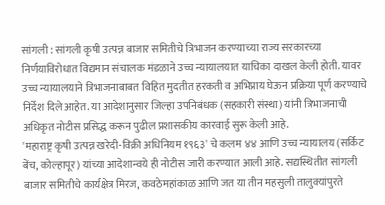सांगली : सांगली कृषी उत्पन्न बाजार समितीचे त्रिभाजन करण्याच्या राज्य सरकारच्या निर्णयाविरोधात विद्यमान संचालक मंडळाने उच्च न्यायालयात याचिका दाखल केली होती. यावर उच्च न्यायालयाने त्रिभाजनाबाबत विहित मुदतीत हरकती व अभिप्राय घेऊन प्रक्रिया पूर्ण करण्याचे निर्देश दिले आहेत. या आदेशानुसार जिल्हा उपनिबंधक (सहकारी संस्था) यांनी त्रिभाजनाची अधिकृत नोटीस प्रसिद्ध करून पुढील प्रशासकीय कारवाई सुरू केली आहे.
'महाराष्ट्र कृषी उत्पन्न खरेदी-विक्री अधिनियम १९६३' चे कलम ४४ आणि उच्च न्यायालय (सर्किट बेंच, कोल्हापूर) यांच्या आदेशान्वये ही नोटीस जारी करण्यात आली आहे. सद्यस्थितीत सांगली बाजार समितीचे कार्यक्षेत्र मिरज, कवठेमहांकाळ आणि जत या तीन महसुली तालुक्यांपुरते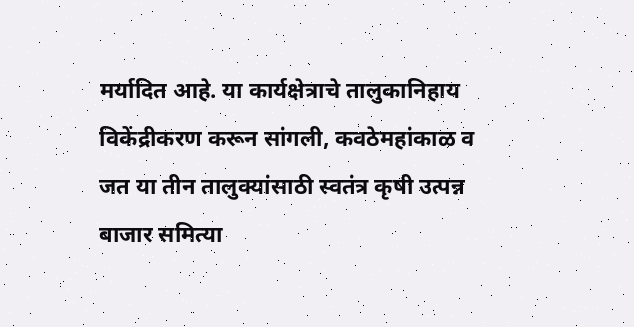मर्यादित आहे. या कार्यक्षेत्राचे तालुकानिहाय विकेंद्रीकरण करून सांगली, कवठेमहांकाळ व जत या तीन तालुक्यांसाठी स्वतंत्र कृषी उत्पन्न बाजार समित्या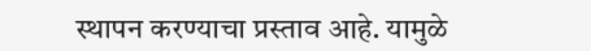स्थापन करण्याचा प्रस्ताव आहे. यामुळे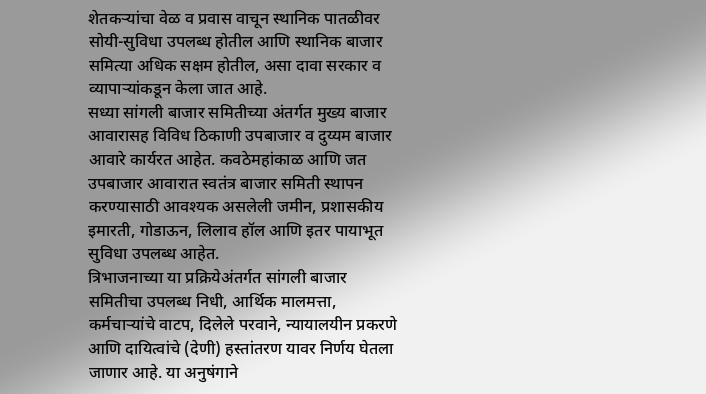शेतकऱ्यांचा वेळ व प्रवास वाचून स्थानिक पातळीवर सोयी-सुविधा उपलब्ध होतील आणि स्थानिक बाजार समित्या अधिक सक्षम होतील, असा दावा सरकार व व्यापाऱ्यांकडून केला जात आहे.
सध्या सांगली बाजार समितीच्या अंतर्गत मुख्य बाजार आवारासह विविध ठिकाणी उपबाजार व दुय्यम बाजार आवारे कार्यरत आहेत. कवठेमहांकाळ आणि जत उपबाजार आवारात स्वतंत्र बाजार समिती स्थापन करण्यासाठी आवश्यक असलेली जमीन, प्रशासकीय इमारती, गोडाऊन, लिलाव हॉल आणि इतर पायाभूत सुविधा उपलब्ध आहेत.
त्रिभाजनाच्या या प्रक्रियेअंतर्गत सांगली बाजार समितीचा उपलब्ध निधी, आर्थिक मालमत्ता, कर्मचाऱ्यांचे वाटप, दिलेले परवाने, न्यायालयीन प्रकरणे आणि दायित्वांचे (देणी) हस्तांतरण यावर निर्णय घेतला जाणार आहे. या अनुषंगाने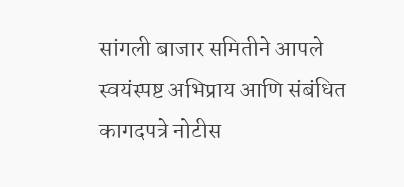सांगली बाजार समितीने आपले स्वयंस्पष्ट अभिप्राय आणि संबंधित कागदपत्रे नोटीस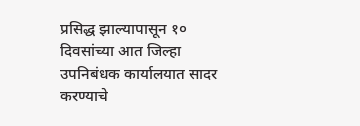प्रसिद्ध झाल्यापासून १० दिवसांच्या आत जिल्हा उपनिबंधक कार्यालयात सादर करण्याचे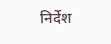निर्देश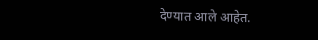देण्यात आले आहेत.